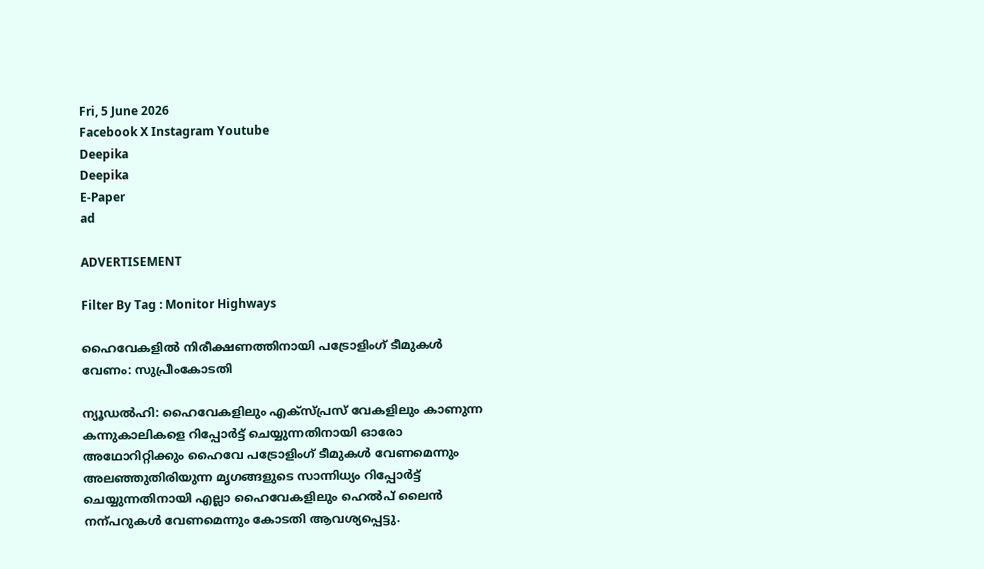Fri, 5 June 2026
Facebook X Instagram Youtube
Deepika
Deepika
E-Paper
ad

ADVERTISEMENT

Filter By Tag : Monitor Highways

ഹൈവേകളിൽ നിരീക്ഷണത്തിനായി പട്രോളിംഗ് ടീമുകൾ വേണം: സുപ്രീംകോടതി

ന്യൂഡൽഹി: ഹൈവേകളിലും എക്സ്പ്രസ് വേകളിലും കാണുന്ന കന്നുകാലികളെ റിപ്പോർട്ട് ചെയ്യുന്നതിനായി ഓരോ അഥോറിറ്റിക്കും ഹൈവേ പട്രോളിംഗ് ടീമുകൾ വേണമെന്നും അലഞ്ഞുതിരിയുന്ന മൃഗങ്ങളുടെ സാന്നിധ്യം റിപ്പോർട്ട് ചെയ്യുന്നതിനായി എല്ലാ ഹൈവേകളിലും ഹെൽപ് ലൈൻ നന്പറുകൾ വേണമെന്നും കോടതി ആവശ്യപ്പെട്ടു.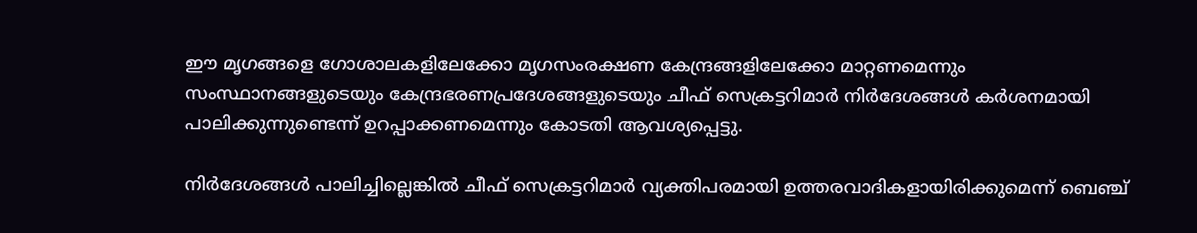ഈ മൃഗങ്ങളെ ഗോശാലകളിലേക്കോ മൃഗസംരക്ഷണ കേന്ദ്രങ്ങളിലേക്കോ മാറ്റണമെന്നും സംസ്ഥാനങ്ങളുടെയും കേന്ദ്രഭരണപ്രദേശങ്ങളുടെയും ചീഫ് സെക്രട്ടറിമാർ നിർദേശങ്ങൾ കർശനമായി പാലിക്കുന്നുണ്ടെന്ന് ഉറപ്പാക്കണമെന്നും കോടതി ആവശ്യപ്പെട്ടു.

നിർദേശങ്ങൾ പാലിച്ചില്ലെങ്കിൽ ചീഫ് സെക്രട്ടറിമാർ വ്യക്തിപരമായി ഉത്തരവാദികളായിരിക്കുമെന്ന് ബെഞ്ച്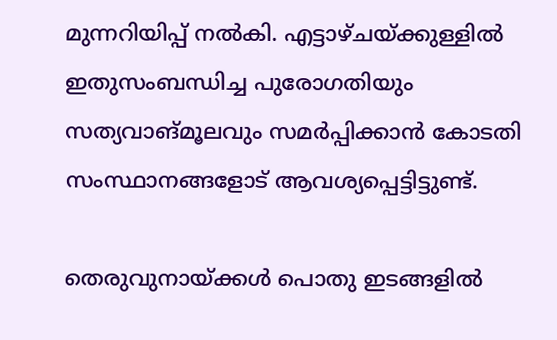മുന്നറിയിപ്പ് നൽകി. എട്ടാഴ്ചയ്ക്കുള്ളിൽ ഇതുസംബന്ധിച്ച പുരോഗതിയും സത്യവാങ്മൂലവും സമർപ്പിക്കാൻ കോടതി സംസ്ഥാനങ്ങളോട് ആവശ്യപ്പെട്ടിട്ടുണ്ട്.

തെരുവുനായ്ക്കൾ പൊതു ഇടങ്ങളിൽ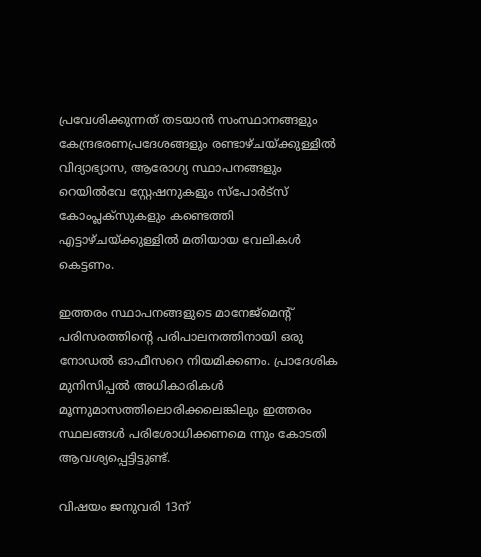പ്രവേശിക്കുന്നത് തടയാൻ സംസ്ഥാനങ്ങളും കേന്ദ്രഭരണപ്രദേശങ്ങളും രണ്ടാഴ്ചയ്ക്കുള്ളിൽ വിദ്യാഭ്യാസ, ആരോഗ്യ സ്ഥാപനങ്ങളും റെയിൽവേ സ്റ്റേഷനുകളും സ്പോർട്സ് കോംപ്ലക്സുകളും കണ്ടെത്തി എട്ടാഴ്ചയ്ക്കുള്ളിൽ മതിയായ വേലികൾ കെട്ടണം.

ഇത്തരം സ്ഥാപനങ്ങളുടെ മാനേജ്മെന്‍റ് പരിസരത്തിന്‍റെ പരിപാലനത്തിനായി ഒരു നോഡൽ ഓഫീസറെ നിയമിക്കണം. പ്രാദേശിക മുനിസിപ്പൽ അധികാരികൾ മൂന്നുമാസത്തിലൊരിക്കലെങ്കിലും ഇത്തരം സ്ഥലങ്ങൾ പരിശോധിക്കണമെ ന്നും കോടതി ആവശ്യപ്പെട്ടിട്ടുണ്ട്.

വിഷയം ജനുവരി 13ന്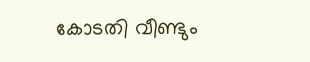കോടതി വീണ്ടും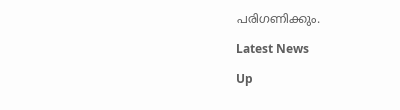പരിഗണിക്കും.

Latest News

Up